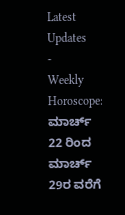Latest Updates
-
Weekly Horoscope: ಮಾರ್ಚ್ 22 ರಿಂದ ಮಾರ್ಚ್ 29ರ ವರೆಗೆ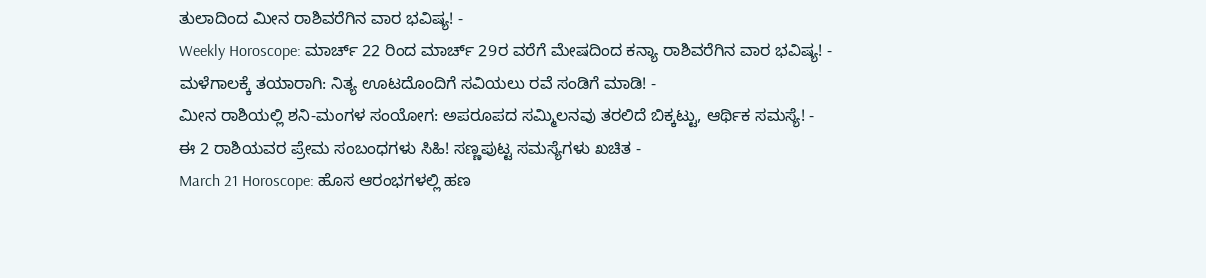ತುಲಾದಿಂದ ಮೀನ ರಾಶಿವರೆಗಿನ ವಾರ ಭವಿಷ್ಯ! -
Weekly Horoscope: ಮಾರ್ಚ್ 22 ರಿಂದ ಮಾರ್ಚ್ 29ರ ವರೆಗೆ ಮೇಷದಿಂದ ಕನ್ಯಾ ರಾಶಿವರೆಗಿನ ವಾರ ಭವಿಷ್ಯ! -
ಮಳೆಗಾಲಕ್ಕೆ ತಯಾರಾಗಿ: ನಿತ್ಯ ಊಟದೊಂದಿಗೆ ಸವಿಯಲು ರವೆ ಸಂಡಿಗೆ ಮಾಡಿ! -
ಮೀನ ರಾಶಿಯಲ್ಲಿ ಶನಿ-ಮಂಗಳ ಸಂಯೋಗ: ಅಪರೂಪದ ಸಮ್ಮಿಲನವು ತರಲಿದೆ ಬಿಕ್ಕಟ್ಟು, ಆರ್ಥಿಕ ಸಮಸ್ಯೆ! -
ಈ 2 ರಾಶಿಯವರ ಪ್ರೇಮ ಸಂಬಂಧಗಳು ಸಿಹಿ! ಸಣ್ಣಪುಟ್ಟ ಸಮಸ್ಯೆಗಳು ಖಚಿತ -
March 21 Horoscope: ಹೊಸ ಆರಂಭಗಳಲ್ಲಿ ಹಣ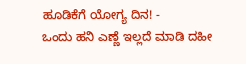ಹೂಡಿಕೆಗೆ ಯೋಗ್ಯ ದಿನ! -
ಒಂದು ಹನಿ ಎಣ್ಣೆ ಇಲ್ಲದೆ ಮಾಡಿ ದಹೀ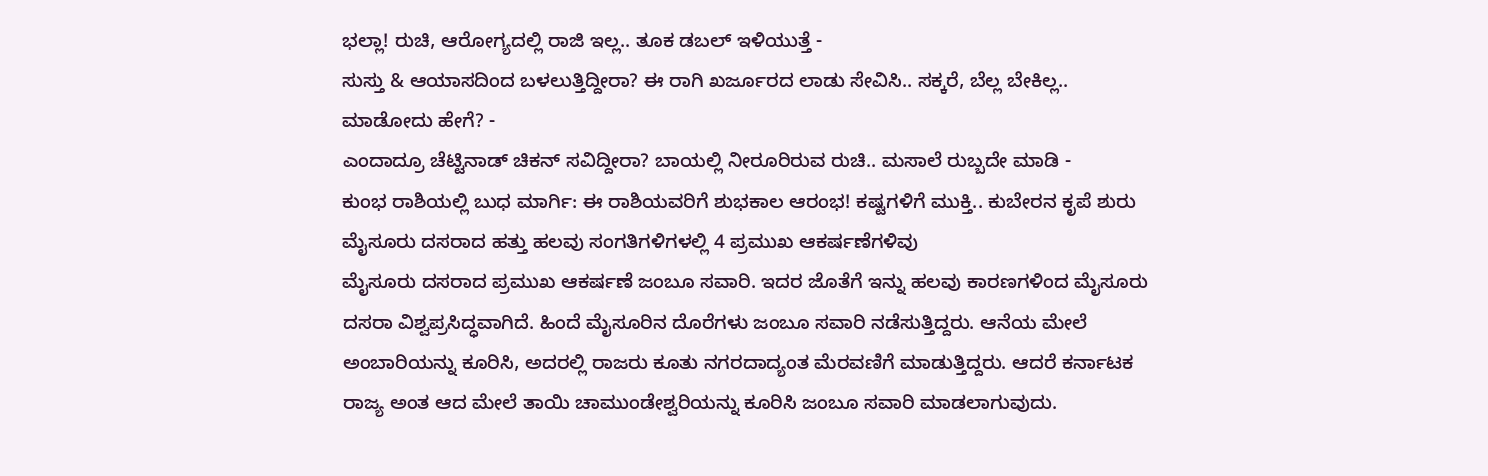ಭಲ್ಲಾ! ರುಚಿ, ಆರೋಗ್ಯದಲ್ಲಿ ರಾಜಿ ಇಲ್ಲ.. ತೂಕ ಡಬಲ್ ಇಳಿಯುತ್ತೆ -
ಸುಸ್ತು & ಆಯಾಸದಿಂದ ಬಳಲುತ್ತಿದ್ದೀರಾ? ಈ ರಾಗಿ ಖರ್ಜೂರದ ಲಾಡು ಸೇವಿಸಿ.. ಸಕ್ಕರೆ, ಬೆಲ್ಲ ಬೇಕಿಲ್ಲ.. ಮಾಡೋದು ಹೇಗೆ? -
ಎಂದಾದ್ರೂ ಚೆಟ್ಟಿನಾಡ್ ಚಿಕನ್ ಸವಿದ್ದೀರಾ? ಬಾಯಲ್ಲಿ ನೀರೂರಿರುವ ರುಚಿ.. ಮಸಾಲೆ ರುಬ್ಬದೇ ಮಾಡಿ -
ಕುಂಭ ರಾಶಿಯಲ್ಲಿ ಬುಧ ಮಾರ್ಗಿ: ಈ ರಾಶಿಯವರಿಗೆ ಶುಭಕಾಲ ಆರಂಭ! ಕಷ್ಟಗಳಿಗೆ ಮುಕ್ತಿ.. ಕುಬೇರನ ಕೃಪೆ ಶುರು
ಮೈಸೂರು ದಸರಾದ ಹತ್ತು ಹಲವು ಸಂಗತಿಗಳಿಗಳಲ್ಲಿ 4 ಪ್ರಮುಖ ಆಕರ್ಷಣೆಗಳಿವು
ಮೈಸೂರು ದಸರಾದ ಪ್ರಮುಖ ಆಕರ್ಷಣೆ ಜಂಬೂ ಸವಾರಿ. ಇದರ ಜೊತೆಗೆ ಇನ್ನು ಹಲವು ಕಾರಣಗಳಿಂದ ಮೈಸೂರು ದಸರಾ ವಿಶ್ವಪ್ರಸಿದ್ಧವಾಗಿದೆ. ಹಿಂದೆ ಮೈಸೂರಿನ ದೊರೆಗಳು ಜಂಬೂ ಸವಾರಿ ನಡೆಸುತ್ತಿದ್ದರು. ಆನೆಯ ಮೇಲೆ ಅಂಬಾರಿಯನ್ನು ಕೂರಿಸಿ, ಅದರಲ್ಲಿ ರಾಜರು ಕೂತು ನಗರದಾದ್ಯಂತ ಮೆರವಣಿಗೆ ಮಾಡುತ್ತಿದ್ದರು. ಆದರೆ ಕರ್ನಾಟಕ ರಾಜ್ಯ ಅಂತ ಆದ ಮೇಲೆ ತಾಯಿ ಚಾಮುಂಡೇಶ್ವರಿಯನ್ನು ಕೂರಿಸಿ ಜಂಬೂ ಸವಾರಿ ಮಾಡಲಾಗುವುದು.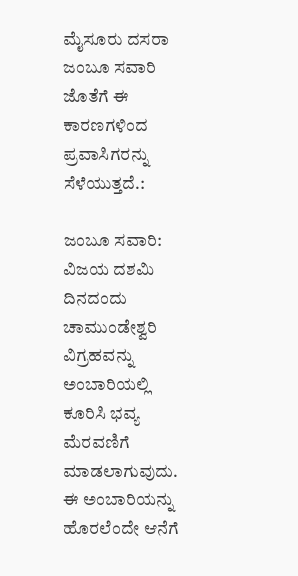ಮೈಸೂರು ದಸರಾ ಜಂಬೂ ಸವಾರಿ ಜೊತೆಗೆ ಈ ಕಾರಣಗಳಿಂದ ಪ್ರವಾಸಿಗರನ್ನು ಸೆಳೆಯುತ್ತದೆ.:

ಜಂಬೂ ಸವಾರಿ: ವಿಜಯ ದಶಮಿ ದಿನದಂದು ಚಾಮುಂಡೇಶ್ವರಿ ವಿಗ್ರಹವನ್ನು ಅಂಬಾರಿಯಲ್ಲಿ ಕೂರಿಸಿ ಭವ್ಯ ಮೆರವಣಿಗೆ ಮಾಡಲಾಗುವುದು. ಈ ಅಂಬಾರಿಯನ್ನು ಹೊರಲೆಂದೇ ಆನೆಗೆ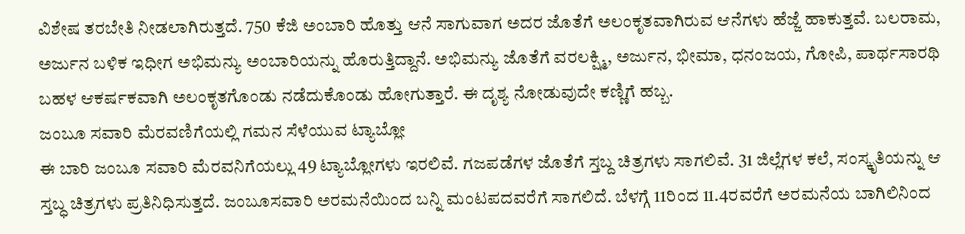ವಿಶೇಷ ತರಬೇತಿ ನೀಡಲಾಗಿರುತ್ತದೆ. 750 ಕೆಜಿ ಅಂಬಾರಿ ಹೊತ್ತು ಆನೆ ಸಾಗುವಾಗ ಅದರ ಜೊತೆಗೆ ಅಲಂಕೃತವಾಗಿರುವ ಆನೆಗಳು ಹೆಜ್ಜೆ ಹಾಕುತ್ತವೆ. ಬಲರಾಮ, ಅರ್ಜುನ ಬಳಿಕ ಇಧೀಗ ಅಭಿಮನ್ಯು ಅಂಬಾರಿಯನ್ನು ಹೊರುತ್ತಿದ್ದಾನೆ. ಅಭಿಮನ್ಯು ಜೊತೆಗೆ ವರಲಕ್ಷ್ಮಿ, ಅರ್ಜುನ, ಭೀಮಾ, ಧನಂಜಯ, ಗೋಪಿ, ಪಾರ್ಥಸಾರಥಿ ಬಹಳ ಆಕರ್ಷಕವಾಗಿ ಅಲಂಕೃತಗೊಂಡು ನಡೆದುಕೊಂಡು ಹೋಗುತ್ತಾರೆ. ಈ ದೃಶ್ಯ ನೋಡುವುದೇ ಕಣ್ಣಿಗೆ ಹಬ್ಬ.
ಜಂಬೂ ಸವಾರಿ ಮೆರವಣಿಗೆಯಲ್ಲಿ ಗಮನ ಸೆಳೆಯುವ ಟ್ಯಾಬ್ಲೋ
ಈ ಬಾರಿ ಜಂಬೂ ಸವಾರಿ ಮೆರವನಿಗೆಯಲ್ಲು 49 ಟ್ಯಾಬ್ಲೋಗಳು ಇರಲಿವೆ. ಗಜಪಡೆಗಳ ಜೊತೆಗೆ ಸ್ತಬ್ದ ಚಿತ್ರಗಳು ಸಾಗಲಿವೆ. 31 ಜಿಲ್ಲೆಗಳ ಕಲೆ, ಸಂಸ್ಕೃತಿಯನ್ನು ಆ ಸ್ತಬ್ಧ ಚಿತ್ರಗಳು ಪ್ರತಿನಿಧಿಸುತ್ತದೆ. ಜಂಬೂಸವಾರಿ ಅರಮನೆಯಿಂದ ಬನ್ನಿ ಮಂಟಪದವರೆಗೆ ಸಾಗಲಿದೆ. ಬೆಳಗ್ಗೆ 11ರಿಂದ 11.4ರವರೆಗೆ ಅರಮನೆಯ ಬಾಗಿಲಿನಿಂದ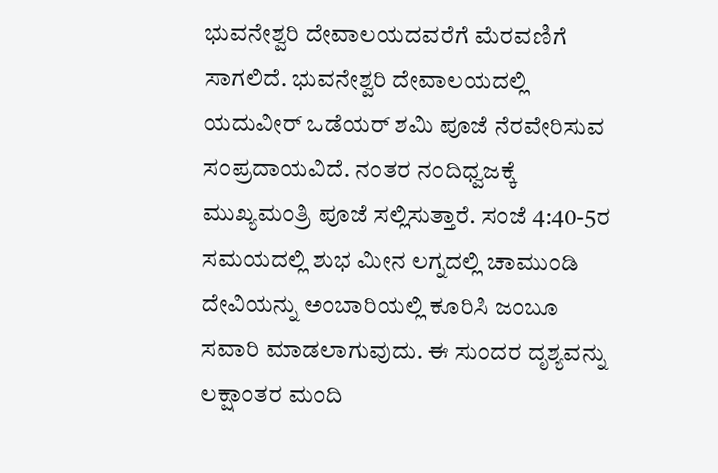ಭುವನೇಶ್ವರಿ ದೇವಾಲಯದವರೆಗೆ ಮೆರವಣಿಗೆ ಸಾಗಲಿದೆ. ಭುವನೇಶ್ವರಿ ದೇವಾಲಯದಲ್ಲಿ ಯದುವೀರ್ ಒಡೆಯರ್ ಶಮಿ ಪೂಜೆ ನೆರವೇರಿಸುವ ಸಂಪ್ರದಾಯವಿದೆ. ನಂತರ ನಂದಿಧ್ವಜಕ್ಕೆ ಮುಖ್ಯಮಂತ್ರಿ ಪೂಜೆ ಸಲ್ಲಿಸುತ್ತಾರೆ. ಸಂಜೆ 4:40-5ರ ಸಮಯದಲ್ಲಿ ಶುಭ ಮೀನ ಲಗ್ನದಲ್ಲಿ ಚಾಮುಂಡಿ ದೇವಿಯನ್ನು ಅಂಬಾರಿಯಲ್ಲಿ ಕೂರಿಸಿ ಜಂಬೂ ಸವಾರಿ ಮಾಡಲಾಗುವುದು. ಈ ಸುಂದರ ದೃಶ್ಯವನ್ನು ಲಕ್ಷಾಂತರ ಮಂದಿ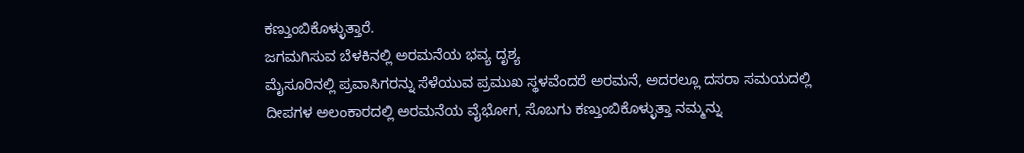ಕಣ್ತುಂಬಿಕೊಳ್ಳುತ್ತಾರೆ.
ಜಗಮಗಿಸುವ ಬೆಳಕಿನಲ್ಲಿ ಅರಮನೆಯ ಭವ್ಯ ದೃಶ್ಯ
ಮೈಸೂರಿನಲ್ಲಿ ಪ್ರವಾಸಿಗರನ್ನು ಸೆಳೆಯುವ ಪ್ರಮುಖ ಸ್ಥಳವೆಂದರೆ ಅರಮನೆ, ಅದರಲ್ಲೂ ದಸರಾ ಸಮಯದಲ್ಲಿ ದೀಪಗಳ ಅಲಂಕಾರದಲ್ಲಿ ಅರಮನೆಯ ವೈಭೋಗ, ಸೊಬಗು ಕಣ್ತುಂಬಿಕೊಳ್ಳುತ್ತಾ ನಮ್ಮನ್ನು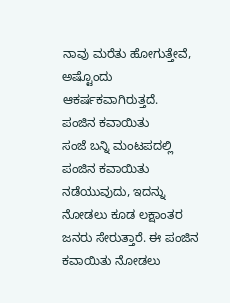ನಾವು ಮರೆತು ಹೋಗುತ್ತೇವೆ, ಅಷ್ಟೊಂದು ಆಕರ್ಷಕವಾಗಿರುತ್ತದೆ.
ಪಂಜಿನ ಕವಾಯಿತು
ಸಂಜೆ ಬನ್ನಿ ಮಂಟಪದಲ್ಲಿ ಪಂಜಿನ ಕವಾಯಿತು ನಡೆಯುವುದು, ಇದನ್ನು ನೋಡಲು ಕೂಡ ಲಕ್ಷಾಂತರ ಜನರು ಸೇರುತ್ತಾರೆ. ಈ ಪಂಜಿನ ಕವಾಯಿತು ನೋಡಲು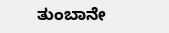ತುಂಬಾನೇ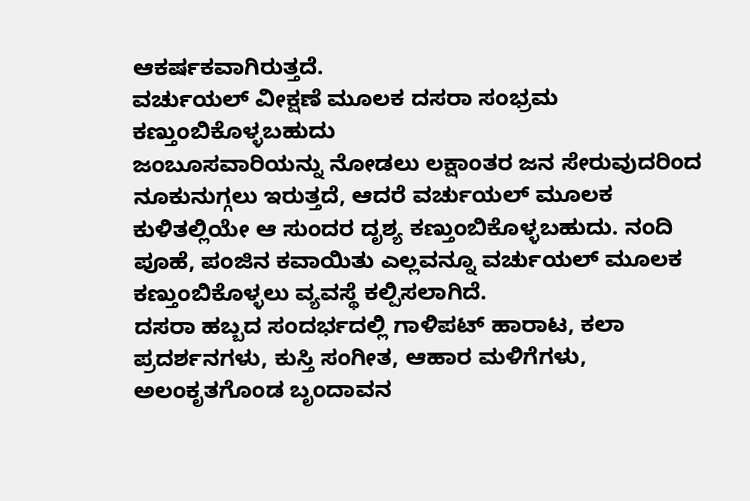ಆಕರ್ಷಕವಾಗಿರುತ್ತದೆ.
ವರ್ಚುಯಲ್ ವೀಕ್ಷಣೆ ಮೂಲಕ ದಸರಾ ಸಂಭ್ರಮ ಕಣ್ತುಂಬಿಕೊಳ್ಳಬಹುದು
ಜಂಬೂಸವಾರಿಯನ್ನು ನೋಡಲು ಲಕ್ಷಾಂತರ ಜನ ಸೇರುವುದರಿಂದ ನೂಕುನುಗ್ಗಲು ಇರುತ್ತದೆ, ಆದರೆ ವರ್ಚುಯಲ್ ಮೂಲಕ ಕುಳಿತಲ್ಲಿಯೇ ಆ ಸುಂದರ ದೃಶ್ಯ ಕಣ್ತುಂಬಿಕೊಳ್ಳಬಹುದು. ನಂದಿ ಪೂಹೆ, ಪಂಜಿನ ಕವಾಯಿತು ಎಲ್ಲವನ್ನೂ ವರ್ಚುಯಲ್ ಮೂಲಕ ಕಣ್ತುಂಬಿಕೊಳ್ಳಲು ವ್ಯವಸ್ಥೆ ಕಲ್ಪಿಸಲಾಗಿದೆ.
ದಸರಾ ಹಬ್ಬದ ಸಂದರ್ಭದಲ್ಲಿ ಗಾಳಿಪಟ್ ಹಾರಾಟ, ಕಲಾ ಪ್ರದರ್ಶನಗಳು, ಕುಸ್ತಿ ಸಂಗೀತ, ಆಹಾರ ಮಳಿಗೆಗಳು, ಅಲಂಕೃತಗೊಂಡ ಬೃಂದಾವನ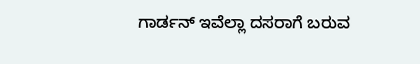ಗಾರ್ಡನ್ ಇವೆಲ್ಲಾ ದಸರಾಗೆ ಬರುವ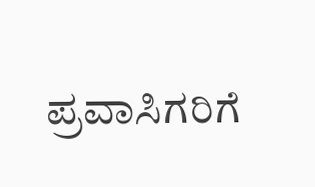ಪ್ರವಾಸಿಗರಿಗೆ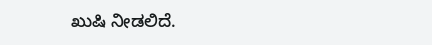ಖುಷಿ ನೀಡಲಿದೆ.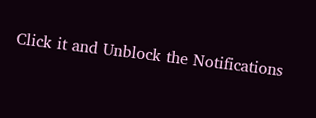Click it and Unblock the Notifications